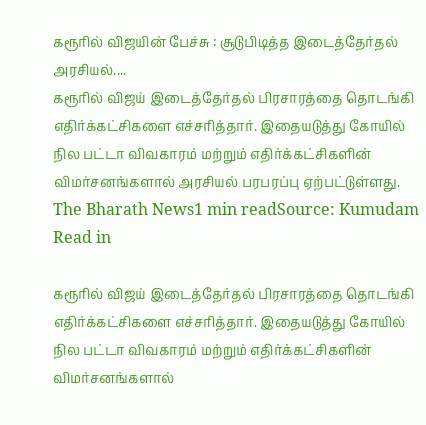கரூரில் விஜயின் பேச்சு : சூடுபிடித்த இடைத்தேர்தல் அரசியல்....
கரூரில் விஜய் இடைத்தேர்தல் பிரசாரத்தை தொடங்கி எதிர்க்கட்சிகளை எச்சரித்தார். இதையடுத்து கோயில் நில பட்டா விவகாரம் மற்றும் எதிர்க்கட்சிகளின் விமர்சனங்களால் அரசியல் பரபரப்பு ஏற்பட்டுள்ளது.
The Bharath News1 min readSource: Kumudam
Read in

கரூரில் விஜய் இடைத்தேர்தல் பிரசாரத்தை தொடங்கி எதிர்க்கட்சிகளை எச்சரித்தார். இதையடுத்து கோயில் நில பட்டா விவகாரம் மற்றும் எதிர்க்கட்சிகளின் விமர்சனங்களால்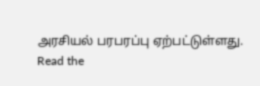அரசியல் பரபரப்பு ஏற்பட்டுள்ளது.
Read the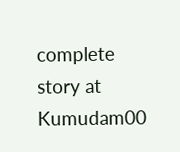complete story at Kumudam00